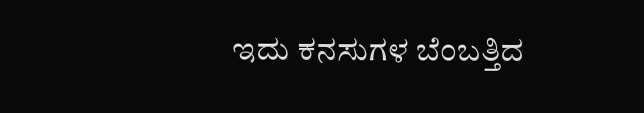ಇದು ಕನಸುಗಳ ಬೆಂಬತ್ತಿದ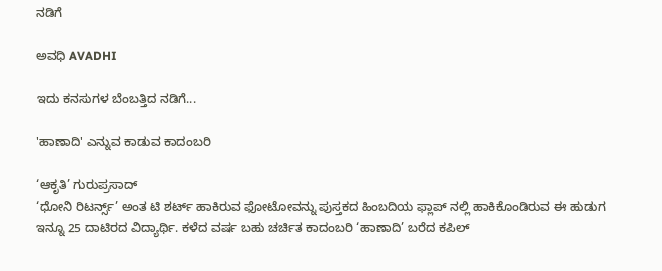ನಡಿಗೆ‍

ಅವಧಿ AVADHI

ಇದು ಕನಸುಗಳ ಬೆಂಬತ್ತಿದ ನಡಿಗೆ...

'ಹಾಣಾದಿ' ಎನ್ನುವ ಕಾಡುವ ಕಾದಂಬರಿ

‘ಆಕೃತಿ’ ಗುರುಪ್ರಸಾದ್
‘ಧೋನಿ ರಿಟರ್ನ್ಸ್’ ಅಂತ ಟಿ ಶರ್ಟ್ ಹಾಕಿರುವ ಫೋಟೋವನ್ನು ಪುಸ್ತಕದ ಹಿಂಬದಿಯ ಫ್ಲಾಪ್ ನಲ್ಲಿ ಹಾಕಿಕೊಂಡಿರುವ ಈ ಹುಡುಗ ಇನ್ನೂ 25 ದಾಟಿರದ ವಿದ್ಯಾರ್ಥಿ. ಕಳೆದ ವರ್ಷ ಬಹು ಚರ್ಚಿತ ಕಾದಂಬರಿ ‘ಹಾಣಾದಿ’ ಬರೆದ ಕಪಿಲ್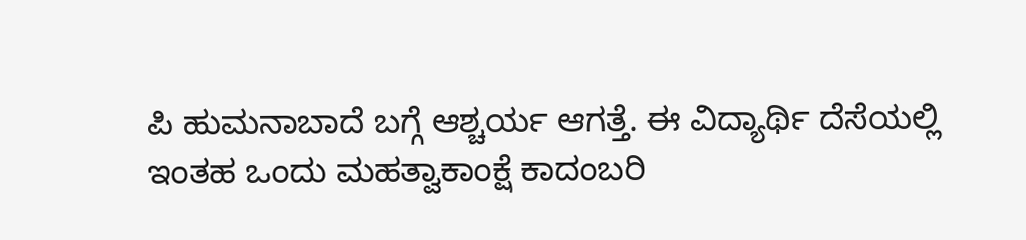ಪಿ ಹುಮನಾಬಾದೆ ಬಗ್ಗೆ ಆಶ್ಚರ್ಯ ಆಗತ್ತೆ. ಈ ವಿದ್ಯಾರ್ಥಿ ದೆಸೆಯಲ್ಲಿ ಇಂತಹ ಒಂದು ಮಹತ್ವಾಕಾಂಕ್ಷೆ ಕಾದಂಬರಿ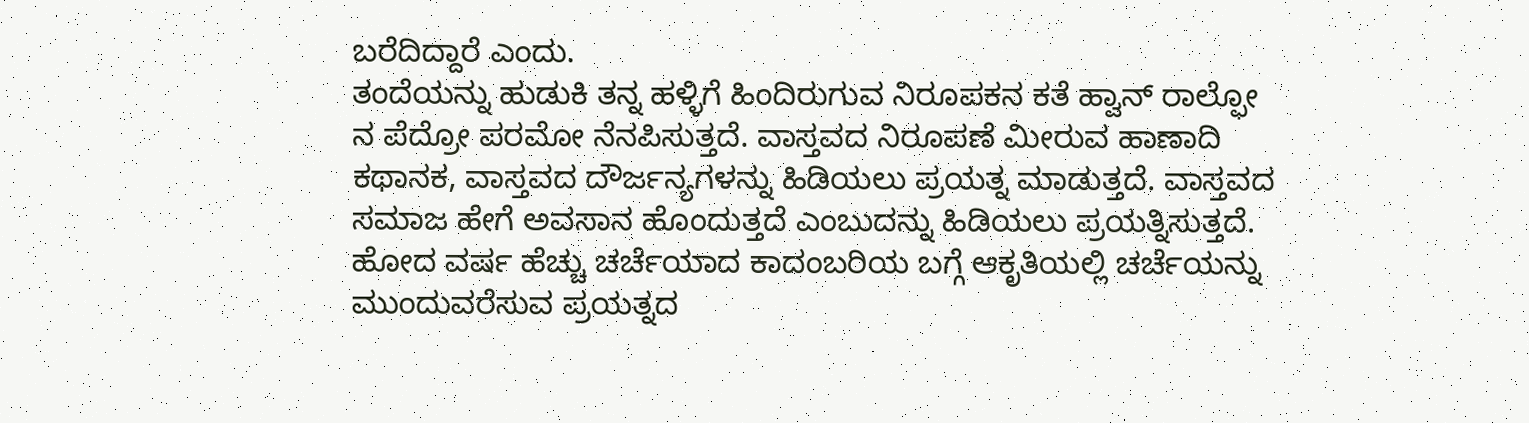ಬರೆದಿದ್ದಾರೆ ಎಂದು.
ತಂದೆಯನ್ನು ಹುಡುಕಿ ತನ್ನ ಹಳ್ಳಿಗೆ ಹಿಂದಿರುಗುವ ನಿರೂಪಕನ ಕತೆ ಹ್ವಾನ್ ರಾಲ್ಫೋ ನ ಪೆದ್ರೋ ಪರಮೋ ನೆನಪಿಸುತ್ತದೆ. ವಾಸ್ತವದ ನಿರೂಪಣೆ ಮೀರುವ ಹಾಣಾದಿ ಕಥಾನಕ, ವಾಸ್ತವದ ದೌರ್ಜನ್ಯಗಳನ್ನು ಹಿಡಿಯಲು ಪ್ರಯತ್ನ ಮಾಡುತ್ತದೆ. ವಾಸ್ತವದ ಸಮಾಜ ಹೇಗೆ ಅವಸಾನ ಹೊಂದುತ್ತದೆ ಎಂಬುದನ್ನು ಹಿಡಿಯಲು ಪ್ರಯತ್ನಿಸುತ್ತದೆ.
ಹೋದ ವರ್ಷ ಹೆಚ್ಚು ಚರ್ಚೆಯಾದ ಕಾದಂಬರಿಯ ಬಗ್ಗೆ ಆಕೃತಿಯಲ್ಲಿ ಚರ್ಚೆಯನ್ನು ಮುಂದುವರೆಸುವ ಪ್ರಯತ್ನದ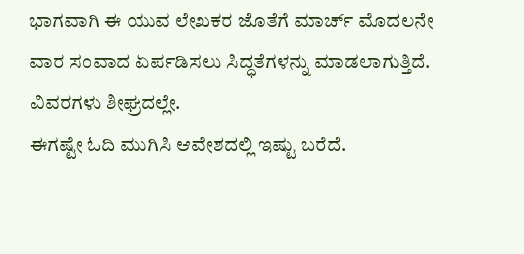ಭಾಗವಾಗಿ ಈ ಯುವ ಲೇಖಕರ ಜೊತೆಗೆ ಮಾರ್ಚ್ ಮೊದಲನೇ ವಾರ ಸಂವಾದ ಏರ್ಪಡಿಸಲು ಸಿದ್ಧತೆಗಳನ್ನು ಮಾಡಲಾಗುತ್ತಿದೆ. ವಿವರಗಳು ಶೀಘ್ರದಲ್ಲೇ.
ಈಗಷ್ಟೇ ಓದಿ ಮುಗಿಸಿ ಆವೇಶದಲ್ಲಿ ಇಷ್ಟು ಬರೆದೆ.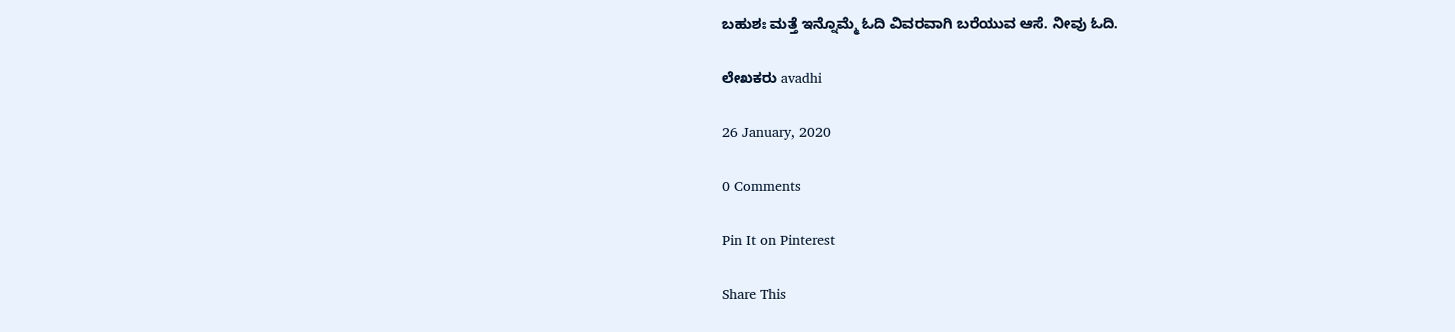ಬಹುಶಃ ಮತ್ತೆ ಇನ್ನೊಮ್ಮೆ ಓದಿ ವಿವರವಾಗಿ ಬರೆಯುವ ಆಸೆ. ನೀವು ಓದಿ.

ಲೇಖಕರು avadhi

26 January, 2020

0 Comments

Pin It on Pinterest

Share This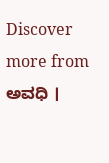Discover more from ಅವಧಿ ।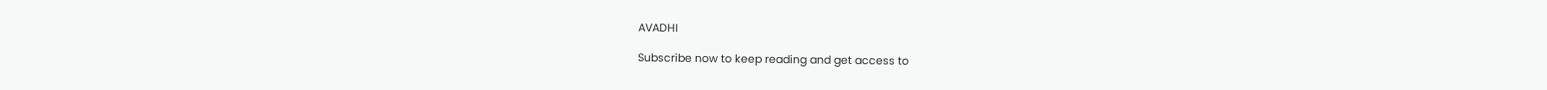AVADHI

Subscribe now to keep reading and get access to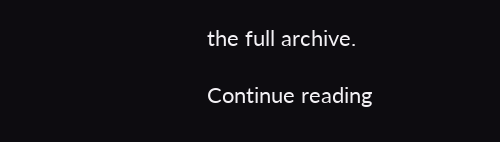the full archive.

Continue reading